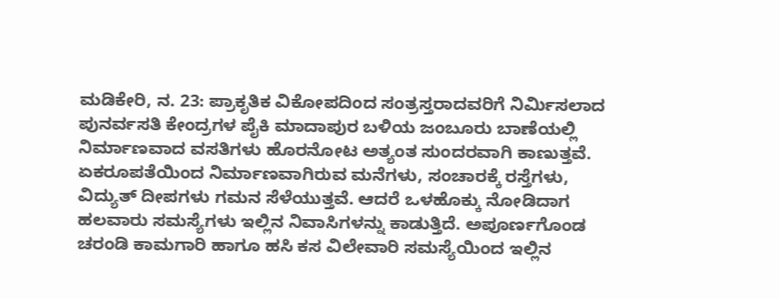ಮಡಿಕೇರಿ, ನ. 23: ಪ್ರಾಕೃತಿಕ ವಿಕೋಪದಿಂದ ಸಂತ್ರಸ್ತರಾದವರಿಗೆ ನಿರ್ಮಿಸಲಾದ ಪುನರ್ವಸತಿ ಕೇಂದ್ರಗಳ ಪೈಕಿ ಮಾದಾಪುರ ಬಳಿಯ ಜಂಬೂರು ಬಾಣೆಯಲ್ಲಿ ನಿರ್ಮಾಣವಾದ ವಸತಿಗಳು ಹೊರನೋಟ ಅತ್ಯಂತ ಸುಂದರವಾಗಿ ಕಾಣುತ್ತವೆ. ಏಕರೂಪತೆಯಿಂದ ನಿರ್ಮಾಣವಾಗಿರುವ ಮನೆಗಳು, ಸಂಚಾರಕ್ಕೆ ರಸ್ತೆಗಳು, ವಿದ್ಯುತ್ ದೀಪಗಳು ಗಮನ ಸೆಳೆಯುತ್ತವೆ. ಆದರೆ ಒಳಹೊಕ್ಕು ನೋಡಿದಾಗ ಹಲವಾರು ಸಮಸ್ಯೆಗಳು ಇಲ್ಲಿನ ನಿವಾಸಿಗಳನ್ನು ಕಾಡುತ್ತಿದೆ. ಅಪೂರ್ಣಗೊಂಡ ಚರಂಡಿ ಕಾಮಗಾರಿ ಹಾಗೂ ಹಸಿ ಕಸ ವಿಲೇವಾರಿ ಸಮಸ್ಯೆಯಿಂದ ಇಲ್ಲಿನ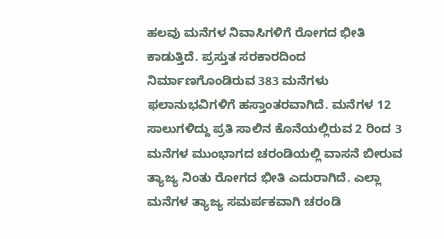ಹಲವು ಮನೆಗಳ ನಿವಾಸಿಗಳಿಗೆ ರೋಗದ ಭೀತಿ ಕಾಡುತ್ತಿದೆ. ಪ್ರಸ್ತುತ ಸರಕಾರದಿಂದ ನಿರ್ಮಾಣಗೊಂಡಿರುವ 383 ಮನೆಗಳು ಫಲಾನುಭವಿಗಳಿಗೆ ಹಸ್ತಾಂತರವಾಗಿದೆ. ಮನೆಗಳ 12 ಸಾಲುಗಳಿದ್ದು ಪ್ರತಿ ಸಾಲಿನ ಕೊನೆಯಲ್ಲಿರುವ 2 ರಿಂದ 3 ಮನೆಗಳ ಮುಂಭಾಗದ ಚರಂಡಿಯಲ್ಲಿ ವಾಸನೆ ಬೀರುವ ತ್ಯಾಜ್ಯ ನಿಂತು ರೋಗದ ಭೀತಿ ಎದುರಾಗಿದೆ. ಎಲ್ಲಾ ಮನೆಗಳ ತ್ಯಾಜ್ಯ ಸಮರ್ಪಕವಾಗಿ ಚರಂಡಿ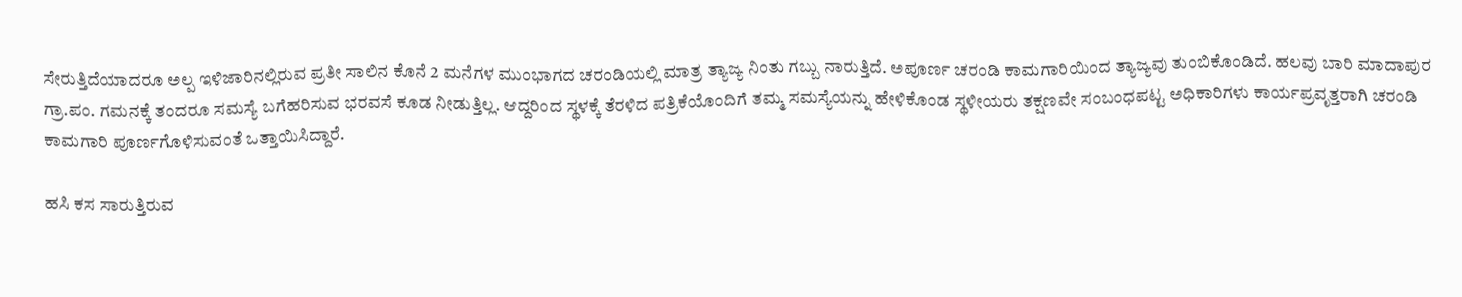ಸೇರುತ್ತಿದೆಯಾದರೂ ಅಲ್ಪ ಇಳಿಜಾರಿನಲ್ಲಿರುವ ಪ್ರತೀ ಸಾಲಿನ ಕೊನೆ 2 ಮನೆಗಳ ಮುಂಭಾಗದ ಚರಂಡಿಯಲ್ಲಿ ಮಾತ್ರ ತ್ಯಾಜ್ಯ ನಿಂತು ಗಬ್ಬು ನಾರುತ್ತಿದೆ. ಅಪೂರ್ಣ ಚರಂಡಿ ಕಾಮಗಾರಿಯಿಂದ ತ್ಯಾಜ್ಯವು ತುಂಬಿಕೊಂಡಿದೆ. ಹಲವು ಬಾರಿ ಮಾದಾಪುರ ಗ್ರಾ.ಪಂ. ಗಮನಕ್ಕೆ ತಂದರೂ ಸಮಸ್ಯೆ ಬಗೆಹರಿಸುವ ಭರವಸೆ ಕೂಡ ನೀಡುತ್ತಿಲ್ಲ. ಆದ್ದರಿಂದ ಸ್ಥಳಕ್ಕೆ ತೆರಳಿದ ಪತ್ರಿಕೆಯೊಂದಿಗೆ ತಮ್ಮ ಸಮಸ್ಯೆಯನ್ನು ಹೇಳಿಕೊಂಡ ಸ್ಥಳೀಯರು ತಕ್ಷಣವೇ ಸಂಬಂಧಪಟ್ಟ ಅಧಿಕಾರಿಗಳು ಕಾರ್ಯಪ್ರವೃತ್ತರಾಗಿ ಚರಂಡಿ ಕಾಮಗಾರಿ ಪೂರ್ಣಗೊಳಿಸುವಂತೆ ಒತ್ತಾಯಿಸಿದ್ದಾರೆ.

ಹಸಿ ಕಸ ಸಾರುತ್ತಿರುವ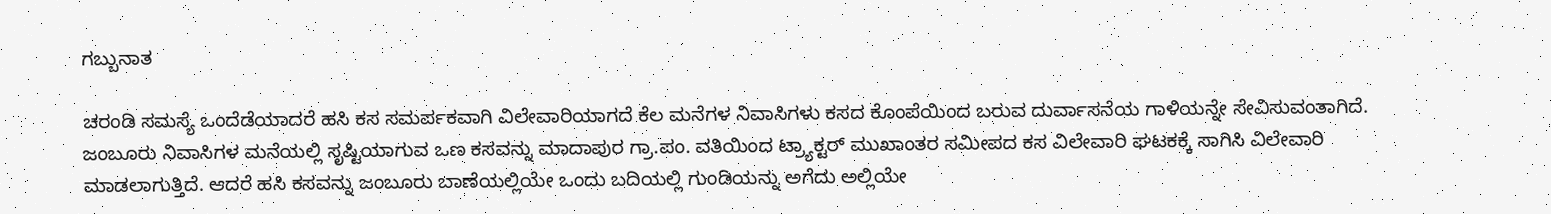ಗಬ್ಬುನಾತ

ಚರಂಡಿ ಸಮಸ್ಯೆ ಒಂದೆಡೆಯಾದರೆ ಹಸಿ ಕಸ ಸಮರ್ಪಕವಾಗಿ ವಿಲೇವಾರಿಯಾಗದೆ ಕೆಲ ಮನೆಗಳ ನಿವಾಸಿಗಳು ಕಸದ ಕೊಂಪೆಯಿಂದ ಬರುವ ದುರ್ವಾಸನೆಯ ಗಾಳಿಯನ್ನೇ ಸೇವಿಸುವಂತಾಗಿದೆ. ಜಂಬೂರು ನಿವಾಸಿಗಳ ಮನೆಯಲ್ಲಿ ಸೃಷ್ಟಿಯಾಗುವ ಒಣ ಕಸವನ್ನು ಮಾದಾಪುರ ಗ್ರಾ.ಪಂ. ವತಿಯಿಂದ ಟ್ರ್ಯಾಕ್ಟರ್ ಮುಖಾಂತರ ಸಮೀಪದ ಕಸ ವಿಲೇವಾರಿ ಘಟಕಕ್ಕೆ ಸಾಗಿಸಿ ವಿಲೇವಾರಿ ಮಾಡಲಾಗುತ್ತಿದೆ. ಆದರೆ ಹಸಿ ಕಸವನ್ನು ಜಂಬೂರು ಬಾಣೆಯಲ್ಲಿಯೇ ಒಂದು ಬದಿಯಲ್ಲಿ ಗುಂಡಿಯನ್ನು ಅಗೆದು ಅಲ್ಲಿಯೇ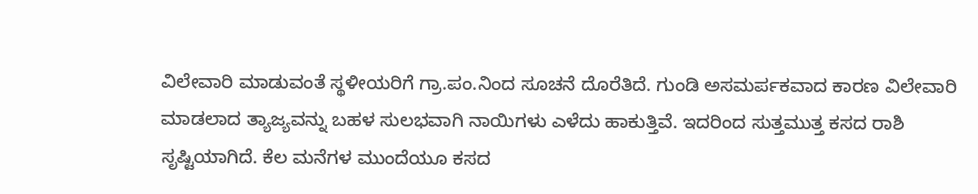ವಿಲೇವಾರಿ ಮಾಡುವಂತೆ ಸ್ಥಳೀಯರಿಗೆ ಗ್ರಾ.ಪಂ.ನಿಂದ ಸೂಚನೆ ದೊರೆತಿದೆ. ಗುಂಡಿ ಅಸಮರ್ಪಕವಾದ ಕಾರಣ ವಿಲೇವಾರಿ ಮಾಡಲಾದ ತ್ಯಾಜ್ಯವನ್ನು ಬಹಳ ಸುಲಭವಾಗಿ ನಾಯಿಗಳು ಎಳೆದು ಹಾಕುತ್ತಿವೆ. ಇದರಿಂದ ಸುತ್ತಮುತ್ತ ಕಸದ ರಾಶಿ ಸೃಷ್ಟಿಯಾಗಿದೆ. ಕೆಲ ಮನೆಗಳ ಮುಂದೆಯೂ ಕಸದ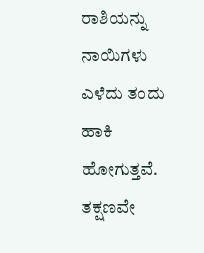ರಾಶಿಯನ್ನು ನಾಯಿಗಳು ಎಳೆದು ತಂದು ಹಾಕಿ ಹೋಗುತ್ತವೆ. ತಕ್ಷಣವೇ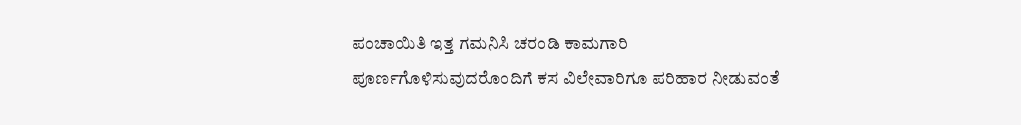ಪಂಚಾಯಿತಿ ಇತ್ತ ಗಮನಿಸಿ ಚರಂಡಿ ಕಾಮಗಾರಿ ಪೂರ್ಣಗೊಳಿಸುವುದರೊಂದಿಗೆ ಕಸ ವಿಲೇವಾರಿಗೂ ಪರಿಹಾರ ನೀಡುವಂತೆ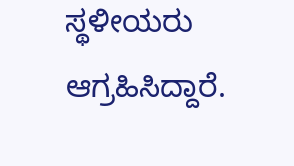ಸ್ಥಳೀಯರು ಆಗ್ರಹಿಸಿದ್ದಾರೆ.